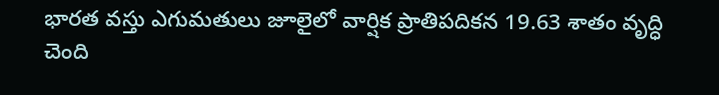భారత వస్తు ఎగుమతులు జూలైలో వార్షిక ప్రాతిపదికన 19.63 శాతం వృద్ధి చెంది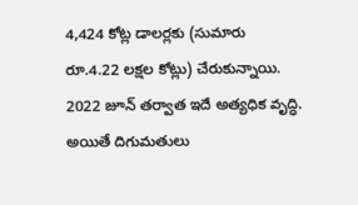4,424 కోట్ల డాలర్లకు (సుమారు రూ.4.22 లక్షల కోట్లు) చేరుకున్నాయి. 2022 జూన్ తర్వాత ఇదే అత్యధిక వృద్ధి. అయితే దిగుమతులు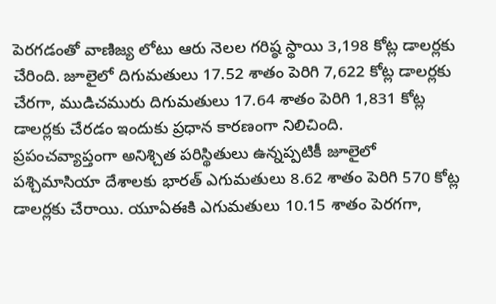పెరగడంతో వాణిజ్య లోటు ఆరు నెలల గరిష్ఠ స్థాయి 3,198 కోట్ల డాలర్లకు చేరింది. జూలైలో దిగుమతులు 17.52 శాతం పెరిగి 7,622 కోట్ల డాలర్లకు చేరగా, ముడిచమురు దిగుమతులు 17.64 శాతం పెరిగి 1,831 కోట్ల డాలర్లకు చేరడం ఇందుకు ప్రధాన కారణంగా నిలిచింది.
ప్రపంచవ్యాప్తంగా అనిశ్చిత పరిస్థితులు ఉన్నప్పటికీ జూలైలో పశ్చిమాసియా దేశాలకు భారత్ ఎగుమతులు 8.62 శాతం పెరిగి 570 కోట్ల డాలర్లకు చేరాయి. యూఏఈకి ఎగుమతులు 10.15 శాతం పెరగగా,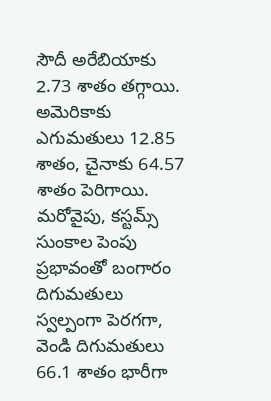సౌదీ అరేబియాకు 2.73 శాతం తగ్గాయి. అమెరికాకు ఎగుమతులు 12.85 శాతం, చైనాకు 64.57 శాతం పెరిగాయి. మరోవైపు, కస్టమ్స్ సుంకాల పెంపు ప్రభావంతో బంగారం దిగుమతులు స్వల్పంగా పెరగగా, వెండి దిగుమతులు 66.1 శాతం భారీగా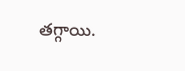తగ్గాయి.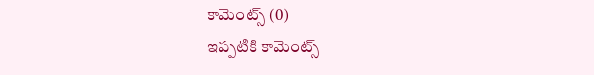కామెంట్స్ (0)
ఇప్పటికి కామెంట్స్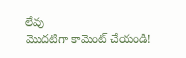లేవు
మొదటిగా కామెంట్ చేయండి!